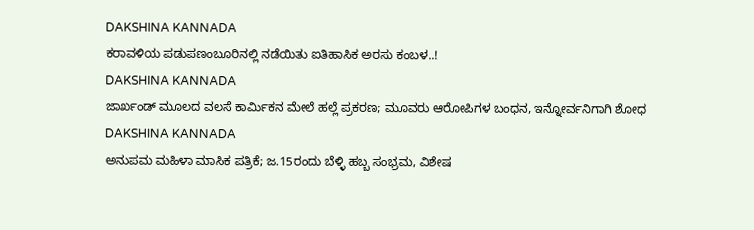DAKSHINA KANNADA
ಕರಾವಳಿಯ ಪಡುಪಣಂಬೂರಿನಲ್ಲಿ ನಡೆಯಿತು ಐತಿಹಾಸಿಕ ಅರಸು ಕಂಬಳ..!
DAKSHINA KANNADA
ಜಾರ್ಖಂಡ್ ಮೂಲದ ವಲಸೆ ಕಾರ್ಮಿಕನ ಮೇಲೆ ಹಲ್ಲೆ ಪ್ರಕರಣ; ಮೂವರು ಆರೋಪಿಗಳ ಬಂಧನ, ಇನ್ನೋರ್ವನಿಗಾಗಿ ಶೋಧ
DAKSHINA KANNADA
ಅನುಪಮ ಮಹಿಳಾ ಮಾಸಿಕ ಪತ್ರಿಕೆ; ಜ.15ರಂದು ಬೆಳ್ಳಿ ಹಬ್ಬ ಸಂಭ್ರಮ, ವಿಶೇಷ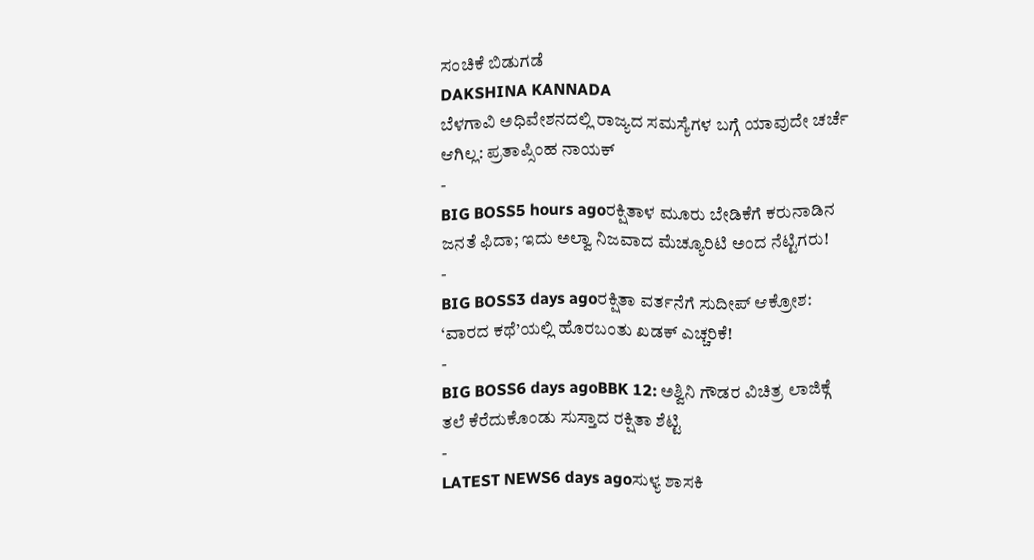ಸಂಚಿಕೆ ಬಿಡುಗಡೆ
DAKSHINA KANNADA
ಬೆಳಗಾವಿ ಅಧಿವೇಶನದಲ್ಲಿ ರಾಜ್ಯದ ಸಮಸ್ಯೆಗಳ ಬಗ್ಗೆ ಯಾವುದೇ ಚರ್ಚೆ ಆಗಿಲ್ಲ: ಪ್ರತಾಪ್ಸಿಂಹ ನಾಯಕ್
-
BIG BOSS5 hours agoರಕ್ಷಿತಾಳ ಮೂರು ಬೇಡಿಕೆಗೆ ಕರುನಾಡಿನ ಜನತೆ ಫಿದಾ; ಇದು ಅಲ್ವಾ ನಿಜವಾದ ಮೆಚ್ಯೂರಿಟಿ ಅಂದ ನೆಟ್ಟಿಗರು!
-
BIG BOSS3 days agoರಕ್ಷಿತಾ ವರ್ತನೆಗೆ ಸುದೀಪ್ ಆಕ್ರೋಶ: ‘ವಾರದ ಕಥೆ’ಯಲ್ಲಿ ಹೊರಬಂತು ಖಡಕ್ ಎಚ್ಚರಿಕೆ!
-
BIG BOSS6 days agoBBK 12: ಅಶ್ವಿನಿ ಗೌಡರ ವಿಚಿತ್ರ ಲಾಜಿಕ್ಗೆ ತಲೆ ಕೆರೆದುಕೊಂಡು ಸುಸ್ತಾದ ರಕ್ಷಿತಾ ಶೆಟ್ಟಿ
-
LATEST NEWS6 days agoಸುಳ್ಯ ಶಾಸಕಿ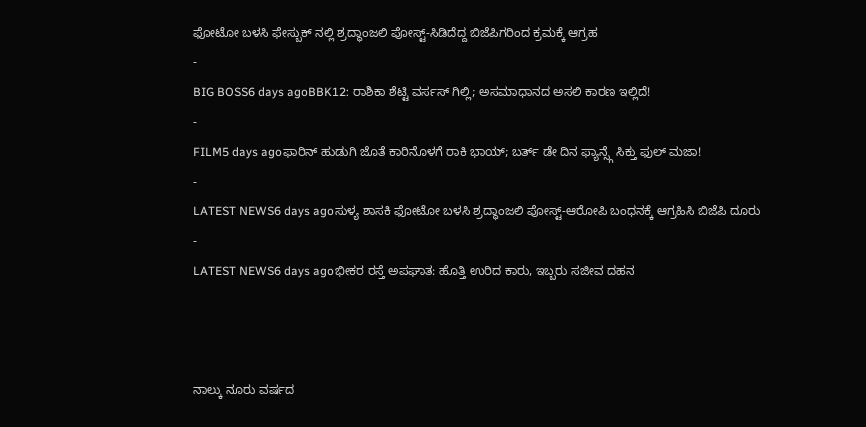ಫೋಟೋ ಬಳಸಿ ಫೇಸ್ಬುಕ್ ನಲ್ಲಿ ಶ್ರದ್ಧಾಂಜಲಿ ಪೋಸ್ಟ್-ಸಿಡಿದೆದ್ದ ಬಿಜೆಪಿಗರಿಂದ ಕ್ರಮಕ್ಕೆ ಆಗ್ರಹ
-
BIG BOSS6 days agoBBK12: ರಾಶಿಕಾ ಶೆಟ್ಟಿ ವರ್ಸಸ್ ಗಿಲ್ಲಿ; ಅಸಮಾಧಾನದ ಅಸಲಿ ಕಾರಣ ಇಲ್ಲಿದೆ!
-
FILM5 days agoಫಾರಿನ್ ಹುಡುಗಿ ಜೊತೆ ಕಾರಿನೊಳಗೆ ರಾಕಿ ಭಾಯ್; ಬರ್ತ್ ಡೇ ದಿನ ಫ್ಯಾನ್ಸ್ಗೆ ಸಿಕ್ತು ಫುಲ್ ಮಜಾ!
-
LATEST NEWS6 days agoಸುಳ್ಯ ಶಾಸಕಿ ಫೋಟೋ ಬಳಸಿ ಶ್ರದ್ಧಾಂಜಲಿ ಪೋಸ್ಟ್-ಆರೋಪಿ ಬಂಧನಕ್ಕೆ ಆಗ್ರಹಿಸಿ ಬಿಜೆಪಿ ದೂರು
-
LATEST NEWS6 days agoಭೀಕರ ರಸ್ತೆ ಅಪಘಾತ: ಹೊತ್ತಿ ಉರಿದ ಕಾರು, ಇಬ್ಬರು ಸಜೀವ ದಹನ



ನಾಲ್ಕು ನೂರು ವರ್ಷದ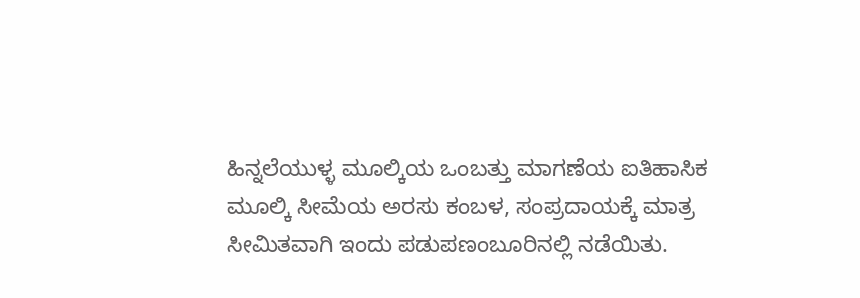ಹಿನ್ನಲೆಯುಳ್ಳ ಮೂಲ್ಕಿಯ ಒಂಬತ್ತು ಮಾಗಣೆಯ ಐತಿಹಾಸಿಕ ಮೂಲ್ಕಿ ಸೀಮೆಯ ಅರಸು ಕಂಬಳ, ಸಂಪ್ರದಾಯಕ್ಕೆ ಮಾತ್ರ ಸೀಮಿತವಾಗಿ ಇಂದು ಪಡುಪಣಂಬೂರಿನಲ್ಲಿ ನಡೆಯಿತು.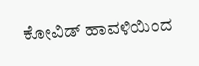ಕೋವಿಡ್ ಹಾವಳಿಯಿಂದ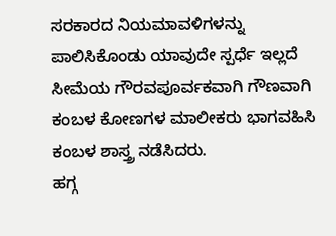ಸರಕಾರದ ನಿಯಮಾವಳಿಗಳನ್ನು ಪಾಲಿಸಿಕೊಂಡು ಯಾವುದೇ ಸ್ಪರ್ಧೆ ಇಲ್ಲದೆ ಸೀಮೆಯ ಗೌರವಪೂರ್ವಕವಾಗಿ ಗೌಣವಾಗಿ ಕಂಬಳ ಕೋಣಗಳ ಮಾಲೀಕರು ಭಾಗವಹಿಸಿ ಕಂಬಳ ಶಾಸ್ತ್ರ ನಡೆಸಿದರು.
ಹಗ್ಗ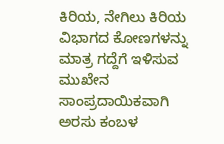ಕಿರಿಯ, ನೇಗಿಲು ಕಿರಿಯ ವಿಭಾಗದ ಕೋಣಗಳನ್ನು ಮಾತ್ರ ಗದ್ದೆಗೆ ಇಳಿಸುವ ಮುಖೇನ ಸಾಂಪ್ರದಾಯಿಕವಾಗಿ ಅರಸು ಕಂಬಳ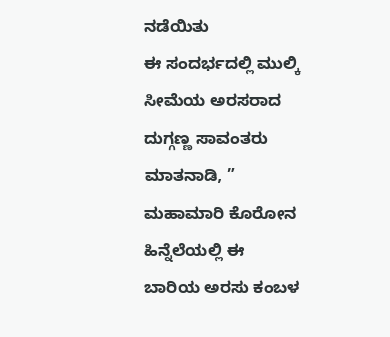ನಡೆಯಿತು
ಈ ಸಂದರ್ಭದಲ್ಲಿ ಮುಲ್ಕಿ ಸೀಮೆಯ ಅರಸರಾದ ದುಗ್ಗಣ್ಣ ಸಾವಂತರು ಮಾತನಾಡಿ, ” ಮಹಾಮಾರಿ ಕೊರೋನ ಹಿನ್ನೆಲೆಯಲ್ಲಿ ಈ ಬಾರಿಯ ಅರಸು ಕಂಬಳ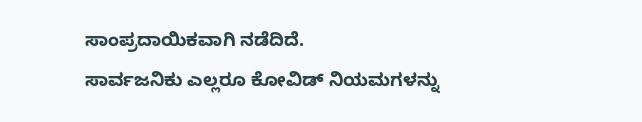ಸಾಂಪ್ರದಾಯಿಕವಾಗಿ ನಡೆದಿದೆ.
ಸಾರ್ವಜನಿಕು ಎಲ್ಲರೂ ಕೋವಿಡ್ ನಿಯಮಗಳನ್ನು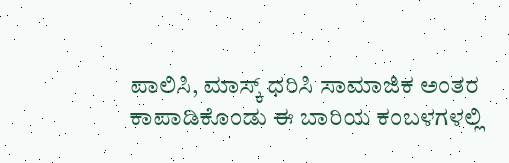ಪಾಲಿಸಿ, ಮಾಸ್ಕ್ ಧರಿಸಿ ಸಾಮಾಜಿಕ ಅಂತರ ಕಾಪಾಡಿಕೊಂಡು ಈ ಬಾರಿಯ ಕಂಬಳಗಳಲ್ಲಿ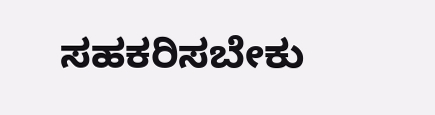ಸಹಕರಿಸಬೇಕು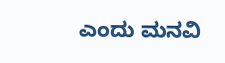ಎಂದು ಮನವಿ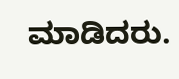ಮಾಡಿದರು.